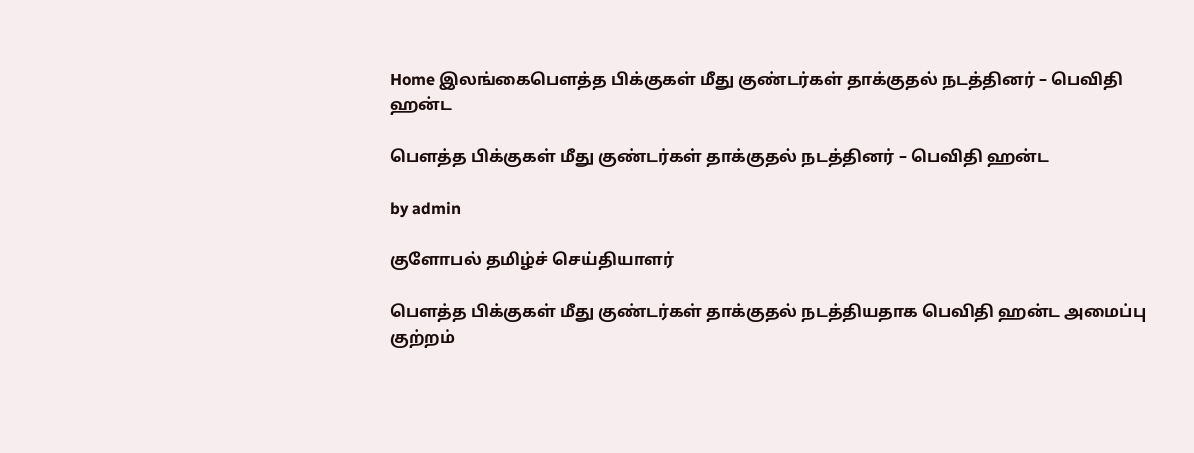Home இலங்கைபௌத்த பிக்குகள் மீது குண்டர்கள் தாக்குதல் நடத்தினர் – பெவிதி ஹன்ட

பௌத்த பிக்குகள் மீது குண்டர்கள் தாக்குதல் நடத்தினர் – பெவிதி ஹன்ட

by admin

குளோபல் தமிழ்ச் செய்தியாளர்

பௌத்த பிக்குகள் மீது குண்டர்கள் தாக்குதல் நடத்தியதாக பெவிதி ஹன்ட அமைப்பு குற்றம்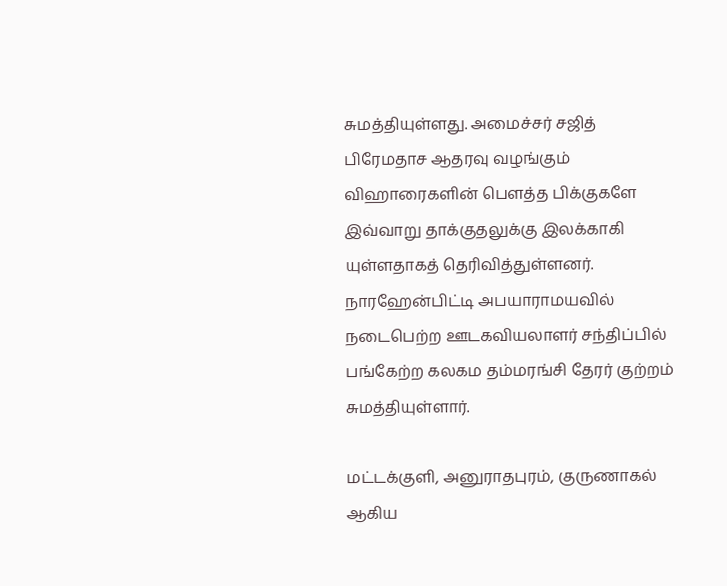சுமத்தியுள்ளது. அமைச்சர் சஜித் பிரேமதாச ஆதரவு வழங்கும் விஹாரைகளின் பௌத்த பிக்குகளே இவ்வாறு தாக்குதலுக்கு இலக்காகி யுள்ளதாகத் தெரிவித்துள்ளனர். நாரஹேன்பிட்டி அபயாராமயவில் நடைபெற்ற ஊடகவியலாளர் சந்திப்பில் பங்கேற்ற கலகம தம்மரங்சி தேரர் குற்றம் சுமத்தியுள்ளார்.

மட்டக்குளி, அனுராதபுரம், குருணாகல் ஆகிய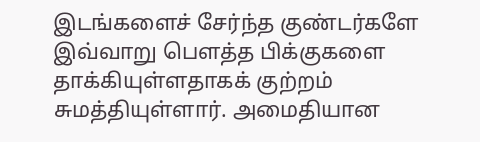இடங்களைச் சேர்ந்த குண்டர்களே இவ்வாறு பௌத்த பிக்குகளை தாக்கியுள்ளதாகக் குற்றம் சுமத்தியுள்ளார். அமைதியான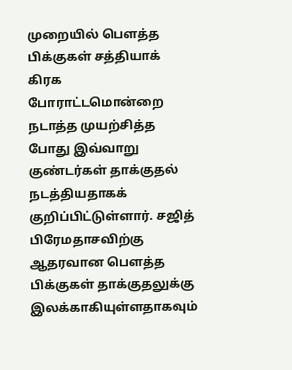முறையில் பௌத்த பிக்குகள் சத்தியாக் கிரக போராட்டமொன்றை நடாத்த முயற்சித்த போது இவ்வாறு குண்டர்கள் தாக்குதல் நடத்தியதாகக் குறிப்பிட்டுள்ளார். சஜித் பிரேமதாசவிற்கு ஆதரவான பௌத்த பிக்குகள் தாக்குதலுக்கு இலக்காகியுள்ளதாகவும்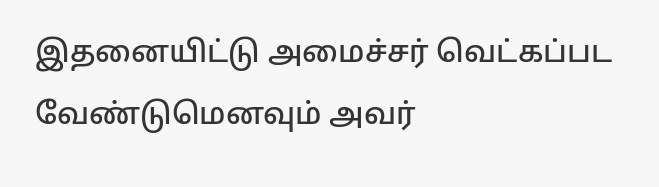இதனையிட்டு அமைச்சர் வெட்கப்பட வேண்டுமெனவும் அவர்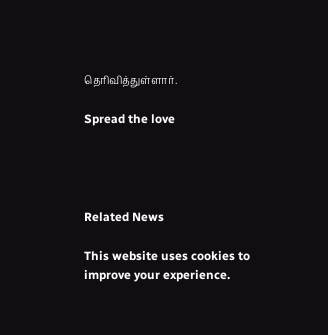தெரிவித்துள்ளார்.

Spread the love




Related News

This website uses cookies to improve your experience.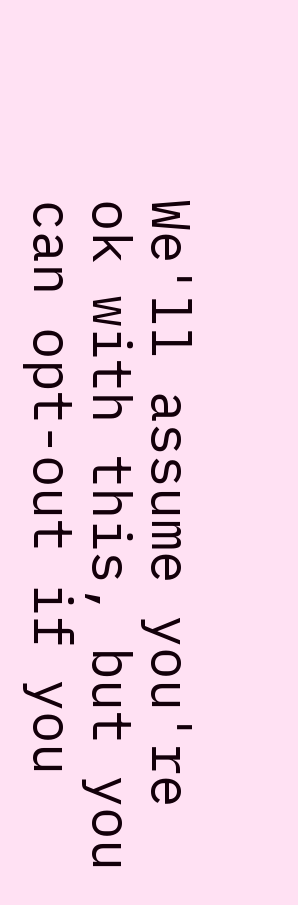We'll assume you're ok with this, but you can opt-out if you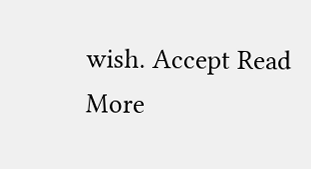wish. Accept Read More